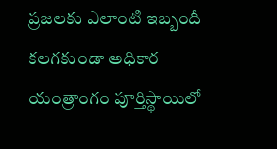ప్రజలకు ఎలాంటి ఇబ్బందీ కలగకుండా అధికార యంత్రాంగం పూర్తిస్థాయిలో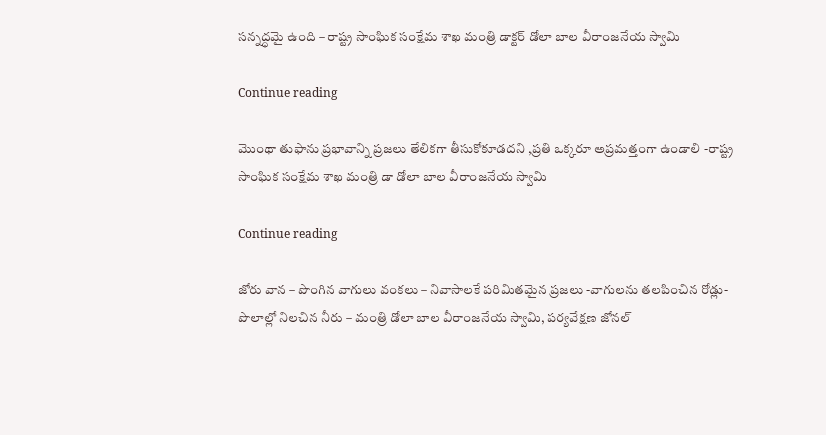సన్నద్ధమై ఉంది – రాష్ట్ర సాంఘిక సంక్షేమ శాఖ మంత్రి డాక్టర్ డోలా బాల వీరాంజనేయ స్వామి

Continue reading

మొంథా తుఫాను ప్రభావాన్ని ప్రజలు తేలికగా తీసుకోకూడదని ,ప్రతి ఒక్కరూ అప్రమత్తంగా ఉండాలి -రాష్ట్ర సాంఘిక సంక్షేమ శాఖ మంత్రి డా డోలా బాల వీరాంజనేయ స్వామి

Continue reading

జోరు వాన – పొంగిన వాగులు వంకలు – నివాసాలకే పరిమితమైన ప్రజలు -వాగులను తలపించిన రోడ్లు- పొలాల్లో నిలచిన నీరు – మంత్రి డోలా బాల వీరాంజనేయ స్వామి, పర్యవేక్షణ జోనల్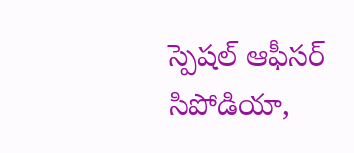స్పెషల్ ఆఫీసర్ సిపోడియా,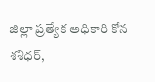జిల్లా ప్రత్యేక అధికారి కోన శశిధర్,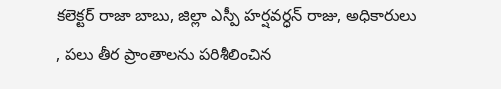కలెక్టర్ రాజా బాబు, జిల్లా ఎస్పీ హర్షవర్ధన్ రాజు, అధికారులు , పలు తీర ప్రాంతాలను పరిశీలించిన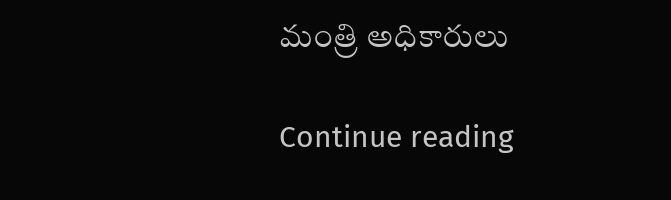మంత్రి అధికారులు

Continue reading